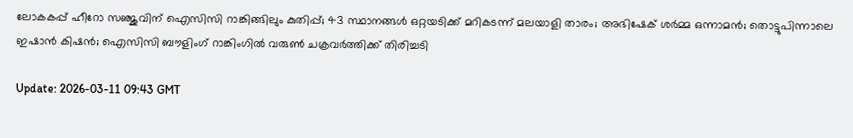ലോകകപ്പ് ഹീറോ സഞ്ജുവിന് ഐസിസി റാങ്കിങ്ങിലും കുതിപ്പ്; 43 സ്ഥാനങ്ങള്‍ ഒറ്റയടിക്ക് മറികടന്ന് മലയാളി താരം; അഭിഷേക് ശര്‍മ്മ ഒന്നാമന്‍; തൊട്ടുപിന്നാലെ ഇഷാന്‍ കിഷന്‍; ഐസിസി ബൗളിംഗ് റാങ്കിംഗില്‍ വരുണ്‍ ചക്രവര്‍ത്തിക്ക് തിരിച്ചടി

Update: 2026-03-11 09:43 GMT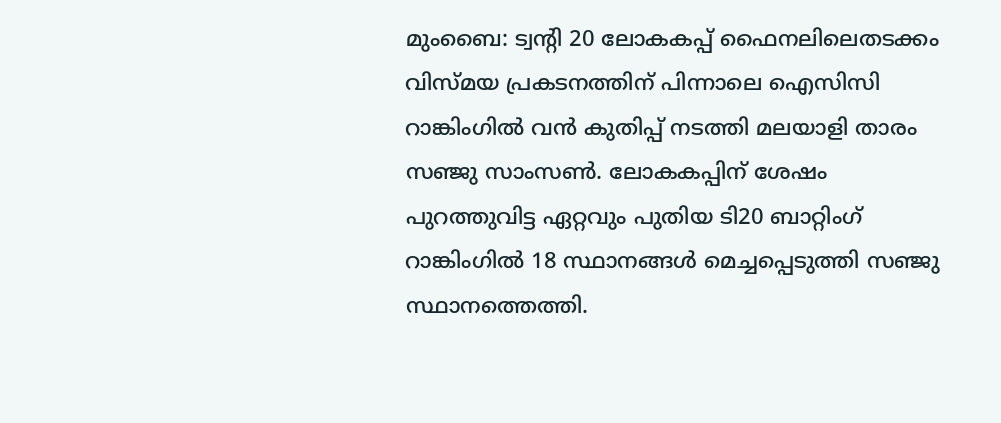മുംബൈ: ട്വന്റി 20 ലോകകപ്പ് ഫൈനലിലെതടക്കം വിസ്മയ പ്രകടനത്തിന് പിന്നാലെ ഐസിസി റാങ്കിംഗില്‍ വന്‍ കുതിപ്പ് നടത്തി മലയാളി താരം സഞ്ജു സാംസണ്‍. ലോകകപ്പിന് ശേഷം പുറത്തുവിട്ട ഏറ്റവും പുതിയ ടി20 ബാറ്റിംഗ് റാങ്കിംഗില്‍ 18 സ്ഥാനങ്ങള്‍ മെച്ചപ്പെടുത്തി സഞ്ജു സ്ഥാനത്തെത്തി.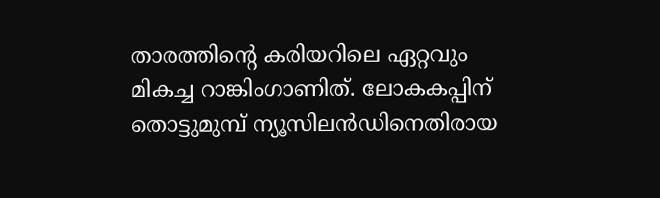താരത്തിന്റെ കരിയറിലെ ഏറ്റവും മികച്ച റാങ്കിംഗാണിത്. ലോകകപ്പിന് തൊട്ടുമുമ്പ് ന്യൂസിലന്‍ഡിനെതിരായ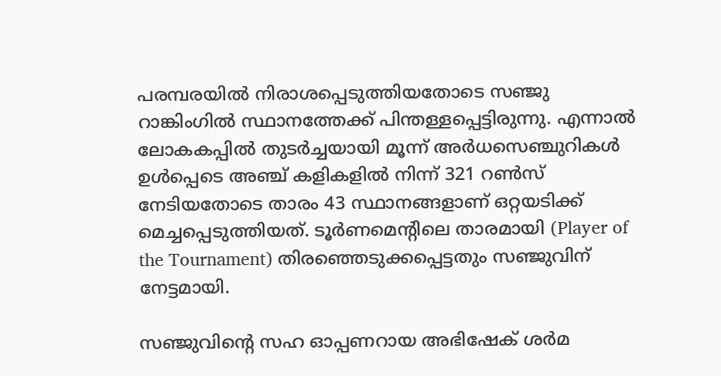പരമ്പരയില്‍ നിരാശപ്പെടുത്തിയതോടെ സഞ്ജു റാങ്കിംഗില്‍ സ്ഥാനത്തേക്ക് പിന്തള്ളപ്പെട്ടിരുന്നു. എന്നാല്‍ ലോകകപ്പില്‍ തുടര്‍ച്ചയായി മൂന്ന് അര്‍ധസെഞ്ചുറികള്‍ ഉള്‍പ്പെടെ അഞ്ച് കളികളില്‍ നിന്ന് 321 റണ്‍സ് നേടിയതോടെ താരം 43 സ്ഥാനങ്ങളാണ് ഒറ്റയടിക്ക് മെച്ചപ്പെടുത്തിയത്. ടൂര്‍ണമെന്റിലെ താരമായി (Player of the Tournament) തിരഞ്ഞെടുക്കപ്പെട്ടതും സഞ്ജുവിന് നേട്ടമായി.

സഞ്ജുവിന്റെ സഹ ഓപ്പണറായ അഭിഷേക് ശര്‍മ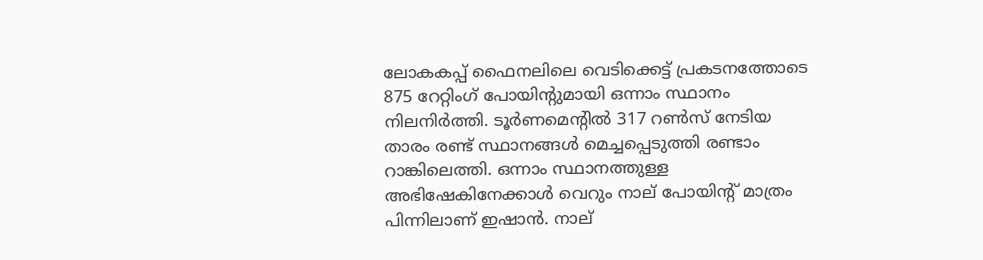ലോകകപ്പ് ഫൈനലിലെ വെടിക്കെട്ട് പ്രകടനത്തോടെ 875 റേറ്റിംഗ് പോയിന്റുമായി ഒന്നാം സ്ഥാനം നിലനിര്‍ത്തി. ടൂര്‍ണമെന്റില്‍ 317 റണ്‍സ് നേടിയ താരം രണ്ട് സ്ഥാനങ്ങള്‍ മെച്ചപ്പെടുത്തി രണ്ടാം റാങ്കിലെത്തി. ഒന്നാം സ്ഥാനത്തുള്ള അഭിഷേകിനേക്കാള്‍ വെറും നാല് പോയിന്റ് മാത്രം പിന്നിലാണ് ഇഷാന്‍. നാല്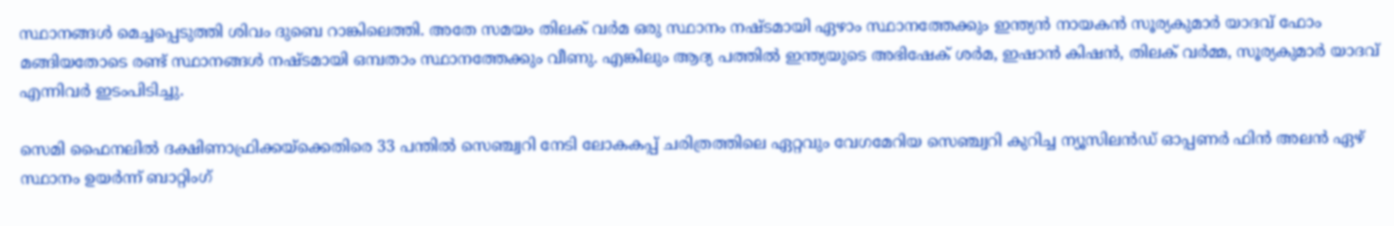സ്ഥാനങ്ങള്‍ മെച്ചപ്പെടുത്തി ശിവം ദുബെ റാങ്കിലെത്തി. അതേ സമയം തിലക് വര്‍മ ഒരു സ്ഥാനം നഷ്ടമായി ഏഴാം സ്ഥാനത്തേക്കും ഇന്ത്യന്‍ നായകന്‍ സൂര്യകുമാര്‍ യാദവ് ഫോം മങ്ങിയതോടെ രണ്ട് സ്ഥാനങ്ങള്‍ നഷ്ടമായി ഒമ്പതാം സ്ഥാനത്തേക്കും വീണു. എങ്കിലും ആദ്യ പത്തില്‍ ഇന്ത്യയുടെ അഭിഷേക് ശര്‍മ, ഇഷാന്‍ കിഷന്‍, തിലക് വര്‍മ്മ, സൂര്യകുമാര്‍ യാദവ് എന്നിവര്‍ ഇടംപിടിച്ചു.

സെമി ഫൈനലില്‍ ദക്ഷിണാഫ്രിക്കയ്ക്കെതിരെ 33 പന്തില്‍ സെഞ്ച്വറി നേടി ലോകകപ്പ് ചരിത്രത്തിലെ ഏറ്റവും വേഗമേറിയ സെഞ്ച്വറി കുറിച്ച ന്യൂസിലന്‍ഡ് ഓപ്പണര്‍ ഫിന്‍ അലന്‍ ഏഴ് സ്ഥാനം ഉയര്‍ന്ന് ബാറ്റിംഗ്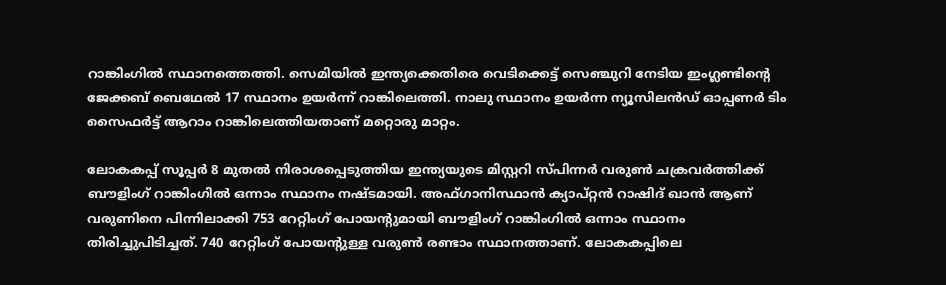റാങ്കിംഗില്‍ സ്ഥാനത്തെത്തി. സെമിയില്‍ ഇന്ത്യക്കെതിരെ വെടിക്കെട്ട് സെഞ്ചുറി നേടിയ ഇംഗ്ലണ്ടിന്റെ ജേക്കബ് ബെഥേല്‍ 17 സ്ഥാനം ഉയര്‍ന്ന് റാങ്കിലെത്തി. നാലു സ്ഥാനം ഉയര്‍ന്ന ന്യൂസിലന്‍ഡ് ഓപ്പണര്‍ ടിം സൈഫര്‍ട്ട് ആറാം റാങ്കിലെത്തിയതാണ് മറ്റൊരു മാറ്റം.

ലോകകപ്പ് സൂപ്പര്‍ 8 മുതല്‍ നിരാശപ്പെടുത്തിയ ഇന്ത്യയുടെ മിസ്റ്ററി സ്പിന്നര്‍ വരുണ്‍ ചക്രവര്‍ത്തിക്ക് ബൗളിംഗ് റാങ്കിംഗില്‍ ഒന്നാം സ്ഥാനം നഷ്ടമായി. അഫ്ഗാനിസ്ഥാന്‍ ക്യാപ്റ്റന്‍ റാഷിദ് ഖാന്‍ ആണ് വരുണിനെ പിന്നിലാക്കി 753 റേറ്റിംഗ് പോയന്റുമായി ബൗളിംഗ് റാങ്കിംഗില്‍ ഒന്നാം സ്ഥാനം തിരിച്ചുപിടിച്ചത്. 740 റേറ്റിംഗ് പോയന്റുള്ള വരുണ്‍ രണ്ടാം സ്ഥാനത്താണ്. ലോകകപ്പിലെ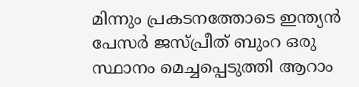മിന്നും പ്രകടനത്തോടെ ഇന്ത്യന്‍ പേസര്‍ ജസ്പ്രീത് ബുംറ ഒരു സ്ഥാനം മെച്ചപ്പെടുത്തി ആറാം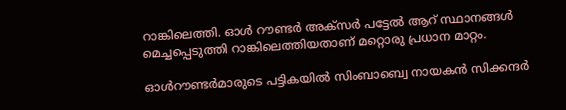റാങ്കിലെത്തി. ഓള്‍ റൗണ്ടര്‍ അക്‌സര്‍ പട്ടേല്‍ ആറ് സ്ഥാനങ്ങള്‍ മെച്ചപ്പെടുത്തി റാങ്കിലെത്തിയതാണ് മറ്റൊരു പ്രധാന മാറ്റം.

ഓള്‍റൗണ്ടര്‍മാരുടെ പട്ടികയില്‍ സിംബാബ്വെ നായകന്‍ സിക്കന്ദര്‍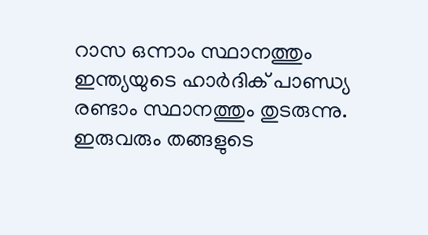റാസ ഒന്നാം സ്ഥാനത്തും ഇന്ത്യയുടെ ഹാര്‍ദിക് പാണ്ഡ്യ രണ്ടാം സ്ഥാനത്തും തുടരുന്നു. ഇരുവരും തങ്ങളുടെ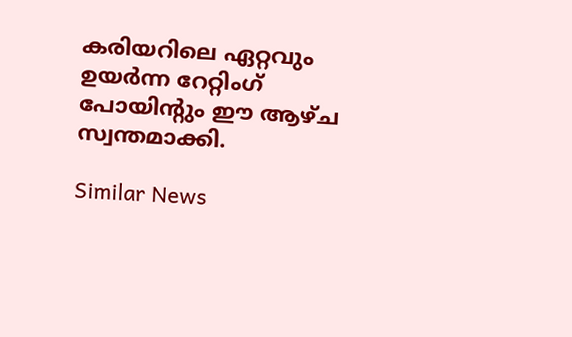കരിയറിലെ ഏറ്റവും ഉയര്‍ന്ന റേറ്റിംഗ് പോയിന്റും ഈ ആഴ്ച സ്വന്തമാക്കി.

Similar News